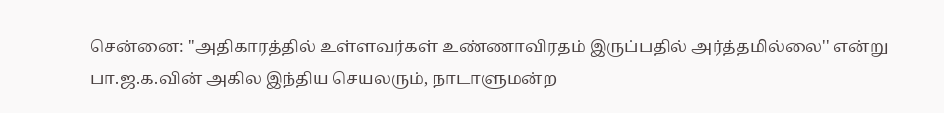சென்னை: ''அதிகாரத்தில் உள்ளவர்கள் உண்ணாவிரதம் இருப்பதில் அர்த்தமில்லை'' என்று பா.ஜ.க.வின் அகில இந்திய செயலரும், நாடாளுமன்ற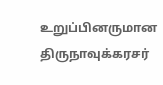உறுப்பினருமான திருநாவுக்கரசர்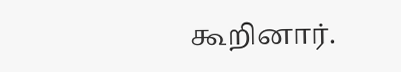கூறினார்.